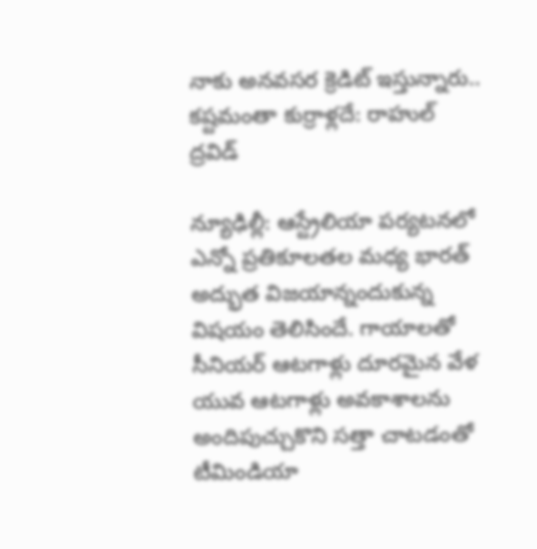నాకు అనవసర క్రెడిట్ ఇస్తున్నారు.. కష్టమంతా కుర్రాళ్లదే: రాహుల్ ద్రవిడ్

న్యూఢిల్లీ: ఆస్ట్రేలియా పర్యటనలో ఎన్నో ప్రతికూలతల మధ్య భారత్ అద్భుత విజయాన్నందుకున్న విషయం తెలిసిందే. గాయాలతో సీనియర్ ఆటగాళ్లు దూరమైన వేళ యువ ఆటగాళ్లు అవకాశాలను అందిపుచ్చుకొని సత్తా చాటడంతో టీమిండియా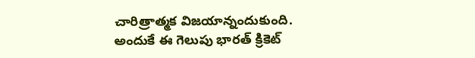చారిత్రాత్మక విజయాన్నందుకుంది. అందుకే ఈ గెలుపు భారత్ క్రికెట్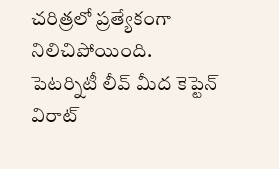చరిత్రలో ప్రత్యేకంగా నిలిచిపోయింది.
పెటర్నిటీ లీవ్ మీద కెప్టెన్ విరాట్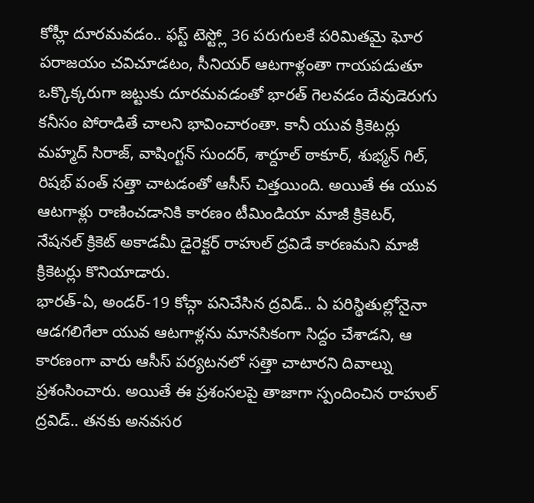కోహ్లీ దూరమవడం.. ఫస్ట్ టెస్ట్లో 36 పరుగులకే పరిమితమై ఘోర పరాజయం చవిచూడటం, సీనియర్ ఆటగాళ్లంతా గాయపడుతూ ఒక్కొక్కరుగా జట్టుకు దూరమవడంతో భారత్ గెలవడం దేవుడెరుగు కనీసం పోరాడితే చాలని భావించారంతా. కానీ యువ క్రికెటర్లు మహ్మద్ సిరాజ్, వాషింగ్టన్ సుందర్, శార్దూల్ ఠాకూర్, శుభ్మన్ గిల్, రిషభ్ పంత్ సత్తా చాటడంతో ఆసీస్ చిత్తయింది. అయితే ఈ యువ ఆటగాళ్లు రాణించడానికి కారణం టీమిండియా మాజీ క్రికెటర్, నేషనల్ క్రికెట్ అకాడమీ డైరెక్టర్ రాహుల్ ద్రవిడే కారణమని మాజీ క్రికెటర్లు కొనియాడారు.
భారత్-ఏ, అండర్-19 కోచ్గా పనిచేసిన ద్రవిడ్.. ఏ పరిస్థితుల్లోనైనా ఆడగలిగేలా యువ ఆటగాళ్లను మానసికంగా సిద్దం చేశాడని, ఆ కారణంగా వారు ఆసీస్ పర్యటనలో సత్తా చాటారని దివాల్ను ప్రశంసించారు. అయితే ఈ ప్రశంసలపై తాజాగా స్పందించిన రాహుల్ ద్రవిడ్.. తనకు అనవసర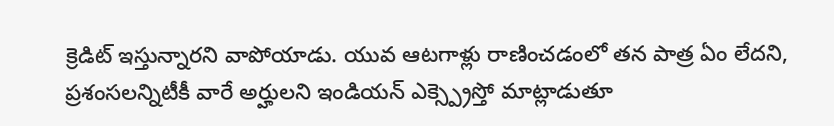క్రెడిట్ ఇస్తున్నారని వాపోయాడు. యువ ఆటగాళ్లు రాణించడంలో తన పాత్ర ఏం లేదని, ప్రశంసలన్నిటీకీ వారే అర్హులని ఇండియన్ ఎక్స్ప్రెస్తో మాట్లాడుతూ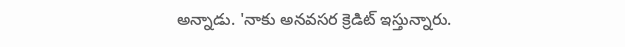అన్నాడు. 'నాకు అనవసర క్రెడిట్ ఇస్తున్నారు.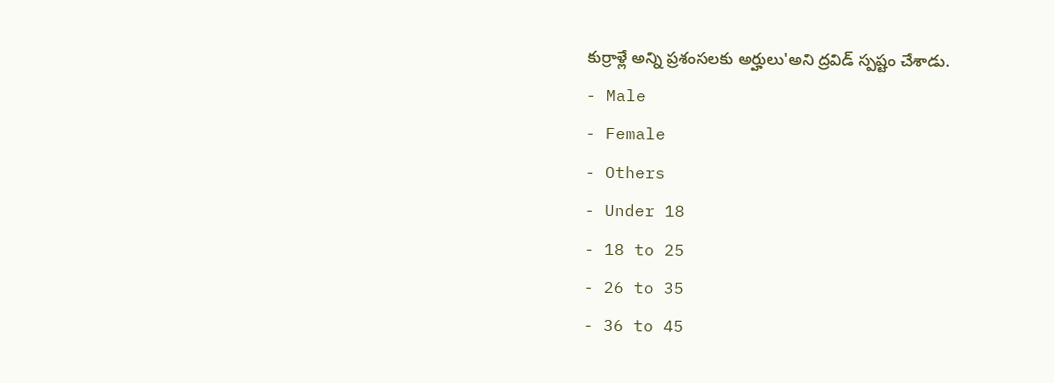కుర్రాళ్లే అన్ని ప్రశంసలకు అర్హులు'అని ద్రవిడ్ స్పష్టం చేశాడు.
- Male
- Female
- Others
- Under 18
- 18 to 25
- 26 to 35
- 36 to 45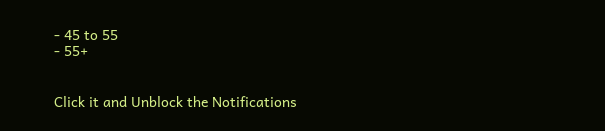- 45 to 55
- 55+


Click it and Unblock the Notifications